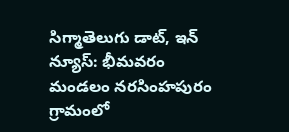సిగ్మాతెలుగు డాట్, ఇన్ న్యూస్: భీమవరం మండలం నరసింహపురం గ్రామంలో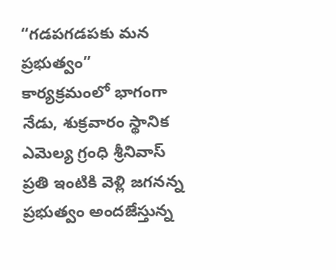“గడపగడపకు మన ప్రభుత్వం” కార్యక్రమంలో భాగంగా నేడు, శుక్రవారం స్థానిక ఎమెల్య గ్రంధి శ్రీనివాస్ ప్రతి ఇంటికి వెళ్లి జగనన్న ప్రభుత్వం అందజేస్తున్న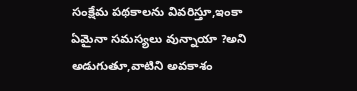సంక్షేమ పథకాలను వివరిస్తూ,ఇంకా ఏమైనా సమస్యలు వున్నాయా ?అని అడుగుతూ,వాటిని అవకాశం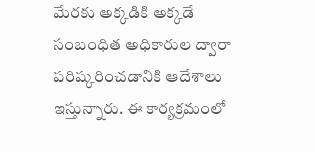మేరకు అక్కడికి అక్కడే సంబంధిత అధికారుల ద్వారా పరిష్కరించడానికి ఆదేశాలు ఇస్తున్నారు. ఈ కార్యక్రమంలో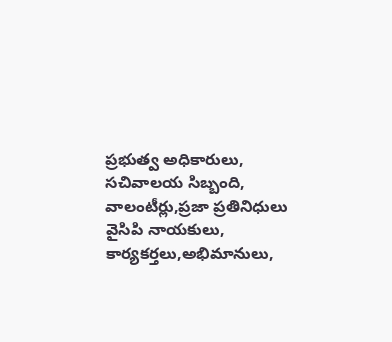ప్రభుత్వ అధికారులు, సచివాలయ సిబ్బంది, వాలంటీర్లు,ప్రజా ప్రతినిధులు వైసిపి నాయకులు, కార్యకర్తలు,అభిమానులు,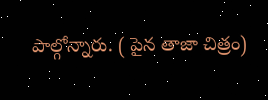పాల్గోన్నారు. ( పైన తాజా చిత్రం)